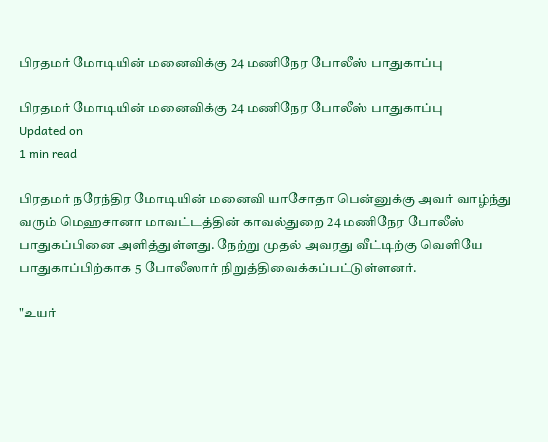பிரதமர் மோடியின் மனைவிக்கு 24 மணிநேர போலீஸ் பாதுகாப்பு

பிரதமர் மோடியின் மனைவிக்கு 24 மணிநேர போலீஸ் பாதுகாப்பு
Updated on
1 min read

பிரதமர் நரேந்திர மோடியின் மனைவி யாசோதா பென்னுக்கு அவர் வாழ்ந்து வரும் மெஹசானா மாவட்டத்தின் காவல்துறை 24 மணிநேர போலீஸ் பாதுகப்பினை அளித்துள்ளது. நேற்று முதல் அவரது வீட்டிற்கு வெளியே பாதுகாப்பிற்காக 5 போலீஸார் நிறுத்திவைக்கப்பட்டுள்ளனர்.

"உயர்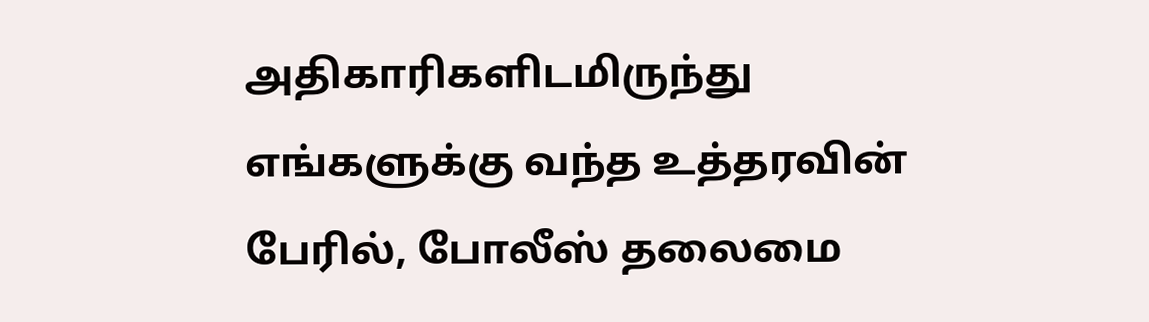அதிகாரிகளிடமிருந்து எங்களுக்கு வந்த உத்தரவின் பேரில், போலீஸ் தலைமை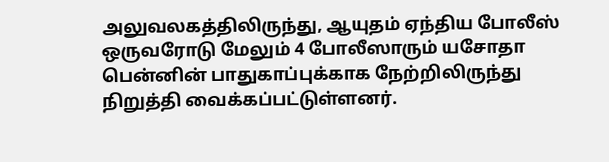அலுவலகத்திலிருந்து, ஆயுதம் ஏந்திய போலீஸ் ஒருவரோடு மேலும் 4 போலீஸாரும் யசோதா பென்னின் பாதுகாப்புக்காக நேற்றிலிருந்து நிறுத்தி வைக்கப்பட்டுள்ளனர்.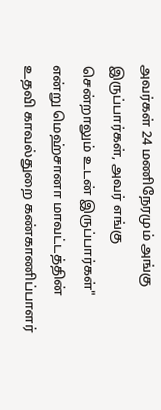அவர்கள் 24 மணிநேரமும் அங்கு இருப்பார்கள், அவர் எங்கு சென்றாலும் உடன் இருப்பார்கள்" என்று மெஹ்சானா மாவட்டத்தின் உதவி காவல்துறை கண்காணிப்பாளர்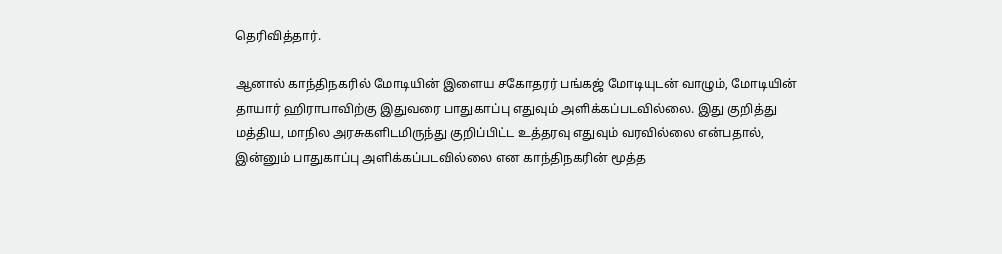தெரிவித்தார்.

ஆனால் காந்திநகரில் மோடியின் இளைய சகோதரர் பங்கஜ் மோடியுடன் வாழும், மோடியின் தாயார் ஹிராபாவிற்கு இதுவரை பாதுகாப்பு எதுவும் அளிக்கப்படவில்லை. இது குறித்து மத்திய, மாநில அரசுகளிடமிருந்து குறிப்பிட்ட உத்தரவு எதுவும் வரவில்லை என்பதால், இன்னும் பாதுகாப்பு அளிக்கப்படவில்லை என காந்திநகரின் மூத்த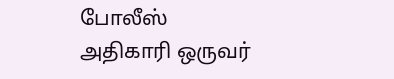போலீஸ் அதிகாரி ஒருவர்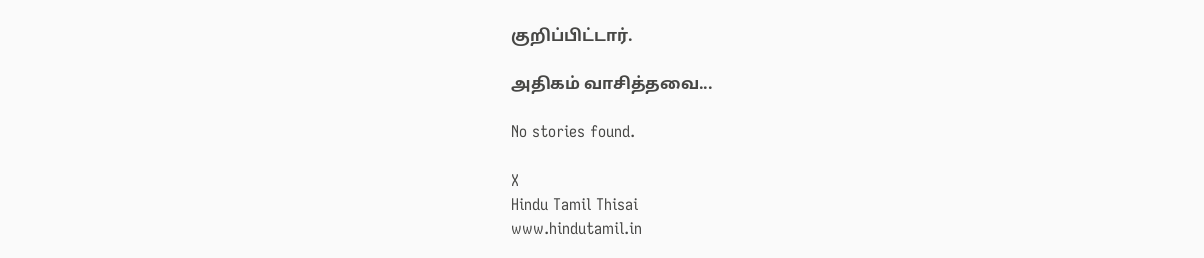குறிப்பிட்டார்.

அதிகம் வாசித்தவை...

No stories found.

X
Hindu Tamil Thisai
www.hindutamil.in